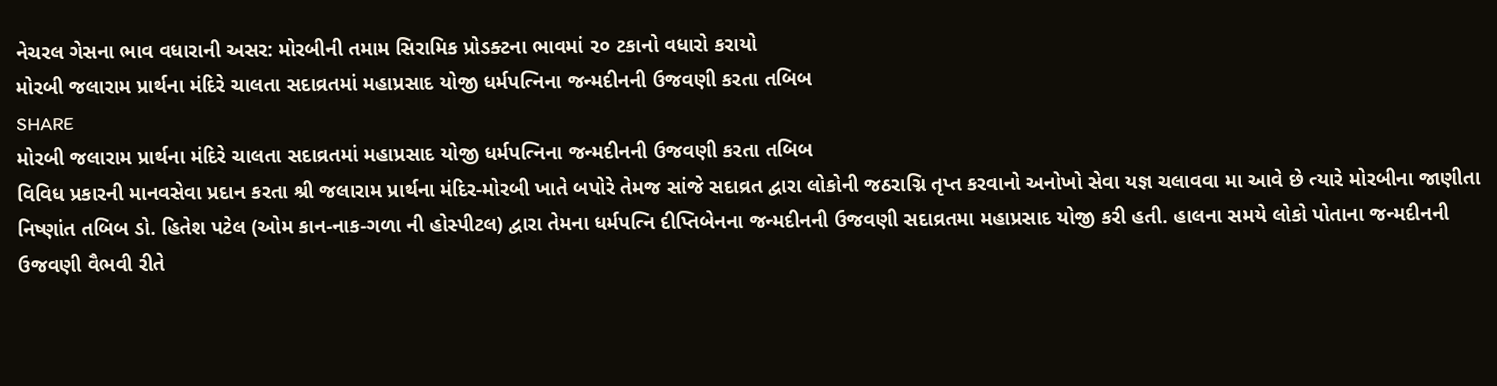નેચરલ ગેસના ભાવ વધારાની અસર: મોરબીની તમામ સિરામિક પ્રોડક્ટના ભાવમાં ૨૦ ટકાનો વધારો કરાયો
મોરબી જલારામ પ્રાર્થના મંદિરે ચાલતા સદાવ્રતમાં મહાપ્રસાદ યોજી ધર્મપત્નિના જન્મદીનની ઉજવણી કરતા તબિબ
SHARE
મોરબી જલારામ પ્રાર્થના મંદિરે ચાલતા સદાવ્રતમાં મહાપ્રસાદ યોજી ધર્મપત્નિના જન્મદીનની ઉજવણી કરતા તબિબ
વિવિધ પ્રકારની માનવસેવા પ્રદાન કરતા શ્રી જલારામ પ્રાર્થના મંદિર-મોરબી ખાતે બપોરે તેમજ સાંજે સદાવ્રત દ્વારા લોકોની જઠરાગ્નિ તૃપ્ત કરવાનો અનોખો સેવા યજ્ઞ ચલાવવા મા આવે છે ત્યારે મોરબીના જાણીતા નિષ્ણાંત તબિબ ડો. હિતેશ પટેલ (ઓમ કાન-નાક-ગળા ની હોસ્પીટલ) દ્વારા તેમના ધર્મપત્નિ દીપ્તિબેનના જન્મદીનની ઉજવણી સદાવ્રતમા મહાપ્રસાદ યોજી કરી હતી. હાલના સમયે લોકો પોતાના જન્મદીનની ઉજવણી વૈભવી રીતે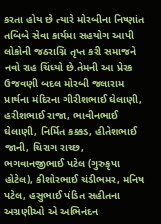કરતા હોય છે ત્યારે મોરબીના નિષ્ણાંત તબિબે સેવા કાર્યમા સહયોગ આપી લોકોની જઠરાગ્નિ તૃપ્ત કરી સમાજને નવો રાહ ચિંધ્યો છે.તેમની આ પ્રેરક ઉજવણી બદલ મોરબી જલારામ પ્રાર્થના મંદિરના ગીરીશભાઈ ઘેલાણી, હરીશભાઈ રાજા, ભાવીનભાઈ ઘેલાણી, નિર્મિત કક્કડ, હીતેશભાઈ જાની, ચિરાગ રાચ્છ, ભગવાનજીભાઈ પટેલ (ગુરુકૃપા હોટેલ), કીશોરભાઈ ચંડીભમર, મનિષ પટેલ, હસુભાઈ પંડિત સહીતના અગ્રણીઓ એ અભિનંદન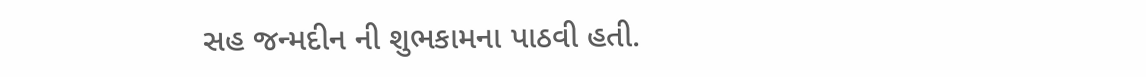સહ જન્મદીન ની શુભકામના પાઠવી હતી.